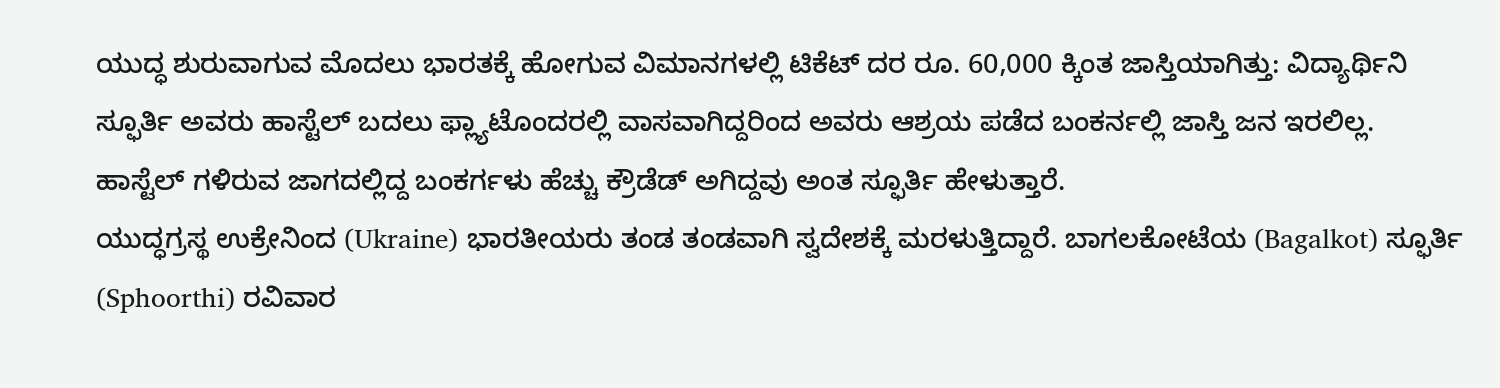ಯುದ್ಧ ಶುರುವಾಗುವ ಮೊದಲು ಭಾರತಕ್ಕೆ ಹೋಗುವ ವಿಮಾನಗಳಲ್ಲಿ ಟಿಕೆಟ್ ದರ ರೂ. 60,000 ಕ್ಕಿಂತ ಜಾಸ್ತಿಯಾಗಿತ್ತು: ವಿದ್ಯಾರ್ಥಿನಿ
ಸ್ಫೂರ್ತಿ ಅವರು ಹಾಸ್ಟೆಲ್ ಬದಲು ಫ್ಲ್ಯಾಟೊಂದರಲ್ಲಿ ವಾಸವಾಗಿದ್ದರಿಂದ ಅವರು ಆಶ್ರಯ ಪಡೆದ ಬಂಕರ್ನಲ್ಲಿ ಜಾಸ್ತಿ ಜನ ಇರಲಿಲ್ಲ. ಹಾಸ್ಟೆಲ್ ಗಳಿರುವ ಜಾಗದಲ್ಲಿದ್ದ ಬಂಕರ್ಗಳು ಹೆಚ್ಚು ಕ್ರೌಡೆಡ್ ಅಗಿದ್ದವು ಅಂತ ಸ್ಫೂರ್ತಿ ಹೇಳುತ್ತಾರೆ.
ಯುದ್ಧಗ್ರಸ್ಥ ಉಕ್ರೇನಿಂದ (Ukraine) ಭಾರತೀಯರು ತಂಡ ತಂಡವಾಗಿ ಸ್ವದೇಶಕ್ಕೆ ಮರಳುತ್ತಿದ್ದಾರೆ. ಬಾಗಲಕೋಟೆಯ (Bagalkot) ಸ್ಫೂರ್ತಿ (Sphoorthi) ರವಿವಾರ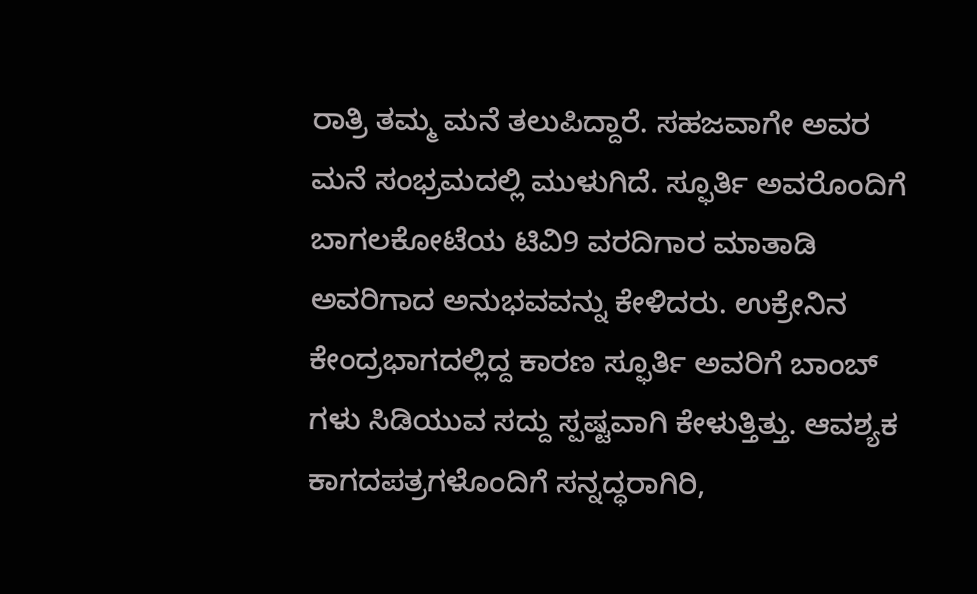ರಾತ್ರಿ ತಮ್ಮ ಮನೆ ತಲುಪಿದ್ದಾರೆ. ಸಹಜವಾಗೇ ಅವರ ಮನೆ ಸಂಭ್ರಮದಲ್ಲಿ ಮುಳುಗಿದೆ. ಸ್ಫೂರ್ತಿ ಅವರೊಂದಿಗೆ ಬಾಗಲಕೋಟೆಯ ಟಿವಿ9 ವರದಿಗಾರ ಮಾತಾಡಿ ಅವರಿಗಾದ ಅನುಭವವನ್ನು ಕೇಳಿದರು. ಉಕ್ರೇನಿನ ಕೇಂದ್ರಭಾಗದಲ್ಲಿದ್ದ ಕಾರಣ ಸ್ಫೂರ್ತಿ ಅವರಿಗೆ ಬಾಂಬ್ ಗಳು ಸಿಡಿಯುವ ಸದ್ದು ಸ್ಪಷ್ಟವಾಗಿ ಕೇಳುತ್ತಿತ್ತು. ಆವಶ್ಯಕ ಕಾಗದಪತ್ರಗಳೊಂದಿಗೆ ಸನ್ನದ್ಧರಾಗಿರಿ,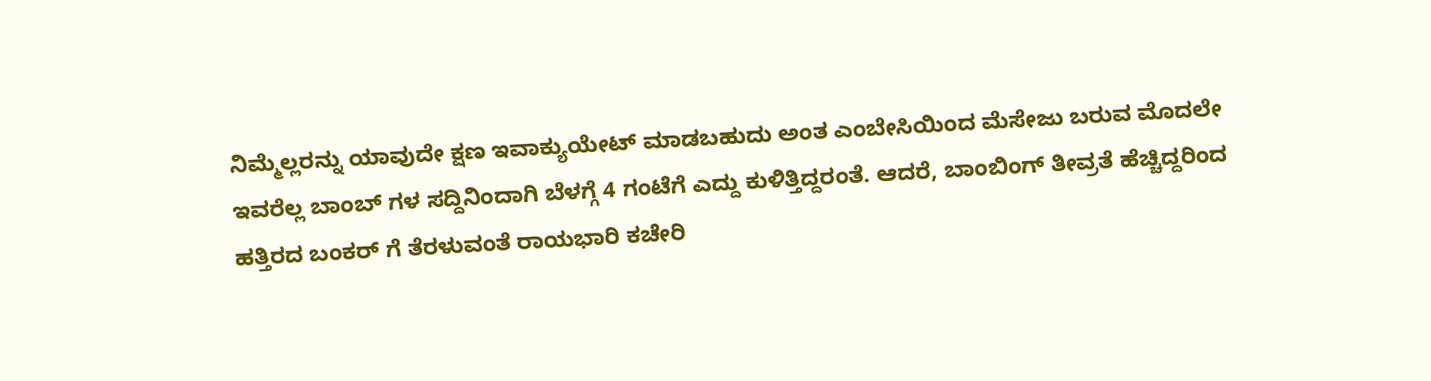ನಿಮ್ಮೆಲ್ಲರನ್ನು ಯಾವುದೇ ಕ್ಷಣ ಇವಾಕ್ಯುಯೇಟ್ ಮಾಡಬಹುದು ಅಂತ ಎಂಬೇಸಿಯಿಂದ ಮೆಸೇಜು ಬರುವ ಮೊದಲೇ ಇವರೆಲ್ಲ ಬಾಂಬ್ ಗಳ ಸದ್ದಿನಿಂದಾಗಿ ಬೆಳಗ್ಗೆ 4 ಗಂಟೆಗೆ ಎದ್ದು ಕುಳಿತ್ತಿದ್ದರಂತೆ. ಆದರೆ, ಬಾಂಬಿಂಗ್ ತೀವ್ರತೆ ಹೆಚ್ಚಿದ್ದರಿಂದ ಹತ್ತಿರದ ಬಂಕರ್ ಗೆ ತೆರಳುವಂತೆ ರಾಯಭಾರಿ ಕಚೇರಿ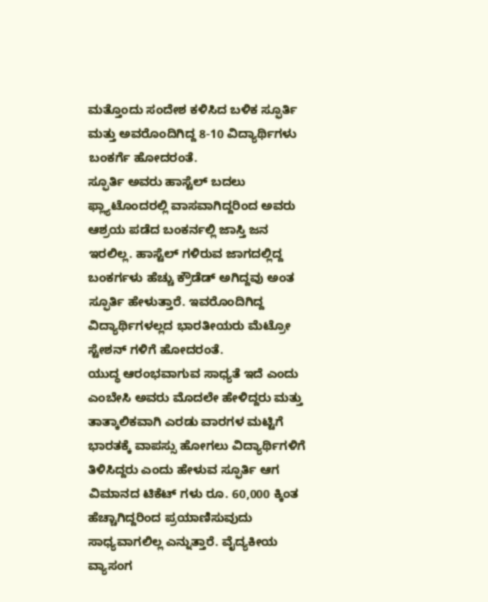ಮತ್ತೊಂದು ಸಂದೇಶ ಕಳಿಸಿದ ಬಳಿಕ ಸ್ಫೂರ್ತಿ ಮತ್ತು ಅವರೊಂದಿಗಿದ್ದ 8-10 ವಿದ್ಯಾರ್ಥಿಗಳು ಬಂಕರ್ಗೆ ಹೋದರಂತೆ.
ಸ್ಫೂರ್ತಿ ಅವರು ಹಾಸ್ಟೆಲ್ ಬದಲು ಫ್ಲ್ಯಾಟೊಂದರಲ್ಲಿ ವಾಸವಾಗಿದ್ದರಿಂದ ಅವರು ಆಶ್ರಯ ಪಡೆದ ಬಂಕರ್ನಲ್ಲಿ ಜಾಸ್ತಿ ಜನ ಇರಲಿಲ್ಲ. ಹಾಸ್ಟೆಲ್ ಗಳಿರುವ ಜಾಗದಲ್ಲಿದ್ದ ಬಂಕರ್ಗಳು ಹೆಚ್ಚು ಕ್ರೌಡೆಡ್ ಅಗಿದ್ದವು ಅಂತ ಸ್ಫೂರ್ತಿ ಹೇಳುತ್ತಾರೆ. ಇವರೊಂದಿಗಿದ್ದ ವಿದ್ಯಾರ್ಥಿಗಳಲ್ಲದ ಭಾರತೀಯರು ಮೆಟ್ರೋ ಸ್ಟೇಶನ್ ಗಳಿಗೆ ಹೋದರಂತೆ.
ಯುದ್ಧ ಆರಂಭವಾಗುವ ಸಾಧ್ಯತೆ ಇದೆ ಎಂದು ಎಂಬೇಸಿ ಅವರು ಮೊದಲೇ ಹೇಳಿದ್ದರು ಮತ್ತು ತಾತ್ಕಾಲಿಕವಾಗಿ ಎರಡು ವಾರಗಳ ಮಟ್ಟಿಗೆ ಭಾರತಕ್ಕೆ ವಾಪಸ್ಸು ಹೋಗಲು ವಿದ್ಯಾರ್ಥಿಗಳಿಗೆ ತಿಳಿಸಿದ್ದರು ಎಂದು ಹೇಳುವ ಸ್ಫೂರ್ತಿ ಆಗ ವಿಮಾನದ ಟಿಕೆಟ್ ಗಳು ರೂ. 60,000 ಕ್ಕಿಂತ ಹೆಚ್ಚಾಗಿದ್ದರಿಂದ ಪ್ರಯಾಣಿಸುವುದು ಸಾಧ್ಯವಾಗಲಿಲ್ಲ ಎನ್ನುತ್ತಾರೆ. ವೈದ್ಯಕೀಯ ವ್ಯಾಸಂಗ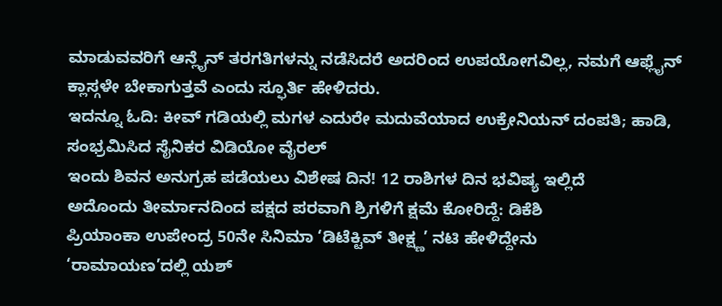ಮಾಡುವವರಿಗೆ ಆನ್ಲೈನ್ ತರಗತಿಗಳನ್ನು ನಡೆಸಿದರೆ ಅದರಿಂದ ಉಪಯೋಗವಿಲ್ಲ, ನಮಗೆ ಆಫ್ಲೈನ್ ಕ್ಲಾಸ್ಗಳೇ ಬೇಕಾಗುತ್ತವೆ ಎಂದು ಸ್ಫೂರ್ತಿ ಹೇಳಿದರು.
ಇದನ್ನೂ ಓದಿ: ಕೀವ್ ಗಡಿಯಲ್ಲಿ ಮಗಳ ಎದುರೇ ಮದುವೆಯಾದ ಉಕ್ರೇನಿಯನ್ ದಂಪತಿ; ಹಾಡಿ, ಸಂಭ್ರಮಿಸಿದ ಸೈನಿಕರ ವಿಡಿಯೋ ವೈರಲ್
ಇಂದು ಶಿವನ ಅನುಗ್ರಹ ಪಡೆಯಲು ವಿಶೇಷ ದಿನ! 12 ರಾಶಿಗಳ ದಿನ ಭವಿಷ್ಯ ಇಲ್ಲಿದೆ
ಅದೊಂದು ತೀರ್ಮಾನದಿಂದ ಪಕ್ಷದ ಪರವಾಗಿ ಶ್ರಿಗಳಿಗೆ ಕ್ಷಮೆ ಕೋರಿದ್ದೆ: ಡಿಕೆಶಿ
ಪ್ರಿಯಾಂಕಾ ಉಪೇಂದ್ರ 50ನೇ ಸಿನಿಮಾ ‘ಡಿಟೆಕ್ಟಿವ್ ತೀಕ್ಷ್ಣ’ ನಟಿ ಹೇಳಿದ್ದೇನು
‘ರಾಮಾಯಣ’ದಲ್ಲಿ ಯಶ್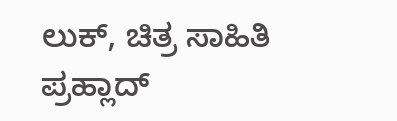ಲುಕ್, ಚಿತ್ರ ಸಾಹಿತಿ ಪ್ರಹ್ಲಾದ್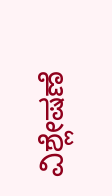ವಿಶ್ಲೇಷಣೆ